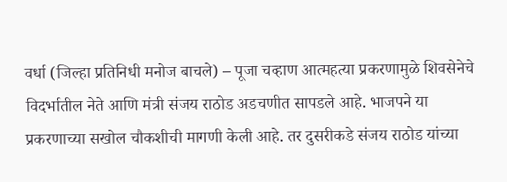वर्धा (जिल्हा प्रतिनिधी मनोज बाचले) – पूजा चव्हाण आत्महत्या प्रकरणामुळे शिवसेनेचे विदर्भातील नेते आणि मंत्री संजय राठोड अडचणीत सापडले आहे. भाजपने या प्रकरणाच्या सखोल चौकशीची मागणी केली आहे. तर दुसरीकडे संजय राठोड यांच्या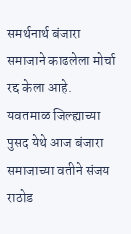समर्थनार्थ बंजारा समाजाने काढलेला मोर्चा रद्द केला आहे.
यवतमाळ जिल्ह्याच्या पुसद येथे आज बंजारा समाजाच्या वतीने संजय राठोड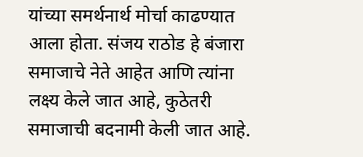यांच्या समर्थनार्थ मोर्चा काढण्यात आला होता. संजय राठोड हे बंजारा समाजाचे नेते आहेत आणि त्यांना लक्ष्य केले जात आहे, कुठेतरी समाजाची बदनामी केली जात आहे.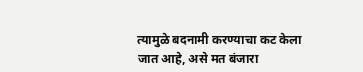त्यामुळे बदनामी करण्याचा कट केला जात आहे, असे मत बंजारा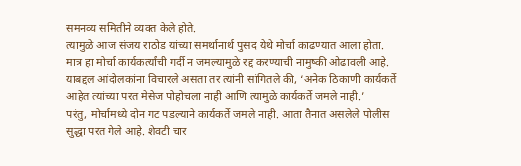समनव्य समितीने व्यक्त केले होते.
त्यामुळे आज संजय राठोड यांच्या समर्थानार्थ पुसद येथे मोर्चा काढण्यात आला होता. मात्र हा मोर्चा कार्यकर्त्यांची गर्दी न जमल्यामुळे रद्द करण्याची नामुष्की ओढावली आहे. याबद्दल आंदोलकांना विचारले असता तर त्यांनी सांगितले की, ‘अनेक ठिकाणी कार्यकर्ते आहेत त्यांच्या परत मेसेज पोहोचला नाही आणि त्यामुळे कार्यकर्ते जमले नाही.’
परंतु, मोर्चामध्ये दोन गट पडल्याने कार्यकर्ते जमले नाही. आता तैनात असलेले पोलीस सुद्धा परत गेले आहे. शेवटी चार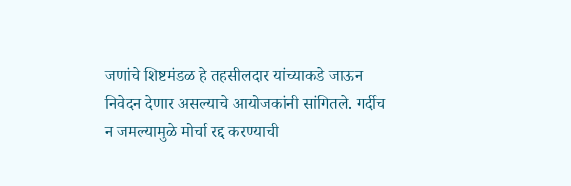जणांचे शिष्टमंडळ हे तहसीलदार यांच्याकडे जाऊन निवेदन देणार असल्याचे आयोजकांनी सांगितले. गर्दीच न जमल्यामुळे मोर्चा रद्द करण्याची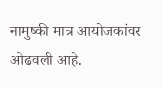नामुष्की मात्र आयोजकांवर ओढवली आहे.